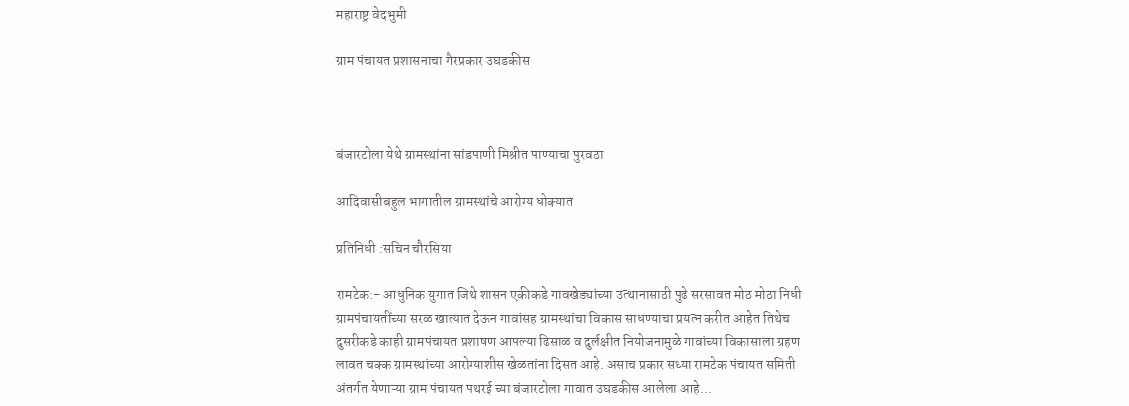महाराष्ट्र वेदभुमी

ग्राम पंचायत प्रशासनाचा गैरप्रकार उघडकीस



बंजारटोला येथे ग्रामस्थांना सांडपाणी मिश्रीत पाण्याचा पुरवठा

आदिवासीबहुल भागातील ग्रामस्थांचे आरोग्य धोक्यात

प्रतिनिधी :सचिन चौरसिया

रामटेक:- आधुनिक युगात जिथे शासन एकीकडे गावखेड्यांच्या उत्थानासाठी पुढे सरसावत मोठ मोठा निधी ग्रामपंचायतींच्या सरळ खात्यात देऊन गावांसह ग्रामस्थांचा विकास साधण्याचा प्रयत्न करीत आहेत तिथेच दुसरीकडे काही ग्रामपंचायत प्रशाषण आपल्या ढिसाळ व दुर्लक्षीत नियोजनामुळे गावांच्या विकासाला ग्रहण लावत चक्क ग्रामस्थांच्या आरोग्याशीस खेळतांना दिसत आहे. असाच प्रकार सध्या रामटेक पंचायत समिती अंतर्गत येणाऱ्या ग्राम पंचायत पथरई च्या बंजारटोला गावात उघडकीस आलेला आहे...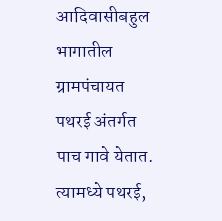आदिवासीबहुल भागातील ग्रामपंचायत पथरई अंतर्गत पाच गावे येतात. त्यामध्ये पथरई,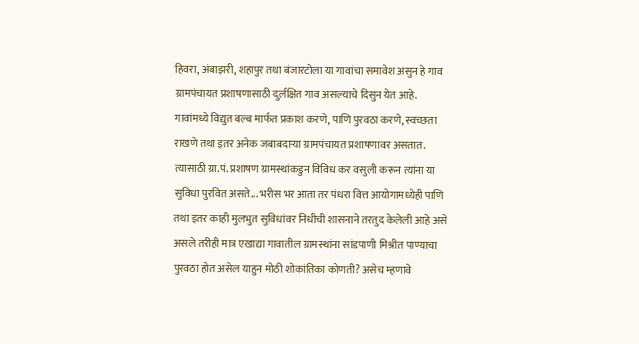हिवरा, अंबाझरी, शहापुर तथा बंजारटोला या गावांचा समावेश असुन हे गाव ग्रामपंचायत प्रशाषणासाठी दुर्लक्षित गाव असल्याचे दिसुन येत आहे. गावांमध्ये विद्युत बल्ब मार्फत प्रकाश करणे, पाणि पुरवठा करणे, स्वच्छता राखणे तथा इतर अनेक जबाबदाऱ्या ग्रामपंचायत प्रशाषणावर असतात. त्यासाठी ग्रा.पं. प्रशाषण ग्रामस्थांकडुन विविध कर वसुली करून त्यांना या सुविधा पुरवित असते... भरीस भर आता तर पंधरा वित्त आयोगामध्येही पाणि तथा इतर काही मुलभुत सुविधांवर निधीची शासनाने तरतुद केलेली आहे असे असले तरीही मात्र एखाद्या गावातील ग्रामस्थांना सांडपाणी मिश्रीत पाण्याचा पुरवठा होत असेल याहुन मोठी शोकांतिका कोणती? असेच म्हणावे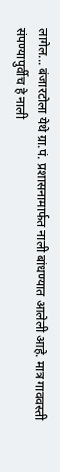लागेल... बंजारटोला येथे ग्रा.पं. प्रशासनामार्फत नाली बांधण्यात आलेली आहे. मात्र गाववस्ती संपण्यापुर्वीच हे नाली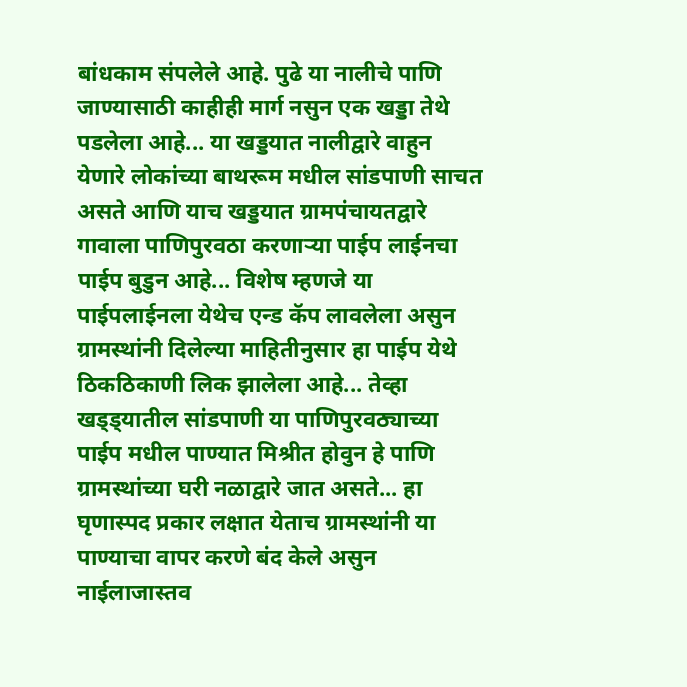बांधकाम संपलेले आहे. पुढे या नालीचे पाणि जाण्यासाठी काहीही मार्ग नसुन एक खड्डा तेथे पडलेला आहे... या खड्डयात नालीद्वारे वाहुन येणारे लोकांच्या बाथरूम मधील सांडपाणी साचत असते आणि याच खड्डयात ग्रामपंचायतद्वारे गावाला पाणिपुरवठा करणाऱ्या पाईप लाईनचा पाईप बुडुन आहे... विशेष म्हणजे या पाईपलाईनला येथेच एन्ड कॅप लावलेला असुन ग्रामस्थांनी दिलेल्या माहितीनुसार हा पाईप येथे ठिकठिकाणी लिक झालेला आहे... तेव्हा खड्ड्यातील सांडपाणी या पाणिपुरवठ्याच्या पाईप मधील पाण्यात मिश्रीत होवुन हे पाणि ग्रामस्थांच्या घरी नळाद्वारे जात असते... हा घृणास्पद प्रकार लक्षात येताच ग्रामस्थांनी या पाण्याचा वापर करणे बंद केले असुन नाईलाजास्तव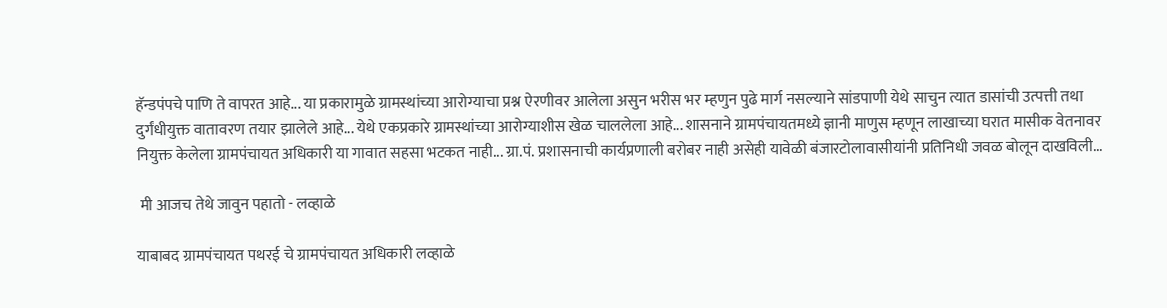हॅन्डपंपचे पाणि ते वापरत आहे... या प्रकारामुळे ग्रामस्थांच्या आरोग्याचा प्रश्न ऐरणीवर आलेला असुन भरीस भर म्हणुन पुढे मार्ग नसल्याने सांडपाणी येथे साचुन त्यात डासांची उत्पत्ती तथा दुर्गंधीयुक्त वातावरण तयार झालेले आहे... येथे एकप्रकारे ग्रामस्थांच्या आरोग्याशीस खेळ चाललेला आहे... शासनाने ग्रामपंचायतमध्ये ज्ञानी माणुस म्हणून लाखाच्या घरात मासीक वेतनावर नियुक्त केलेला ग्रामपंचायत अधिकारी या गावात सहसा भटकत नाही... ग्रा.पं. प्रशासनाची कार्यप्रणाली बरोबर नाही असेही यावेळी बंजारटोलावासीयांनी प्रतिनिधी जवळ बोलून दाखविली...

 मी आजच तेथे जावुन पहातो - लव्हाळे

याबाबद ग्रामपंचायत पथरई चे ग्रामपंचायत अधिकारी लव्हाळे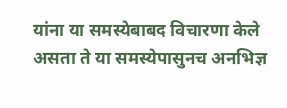यांना या समस्येबाबद विचारणा केले असता ते या समस्येपासुनच अनभिज्ञ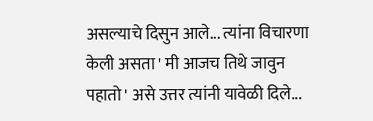असल्याचे दिसुन आले... त्यांना विचारणा केली असता ' मी आजच तिथे जावुन पहातो ' असे उत्तर त्यांनी यावेळी दिले...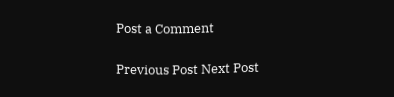Post a Comment

Previous Post Next Post